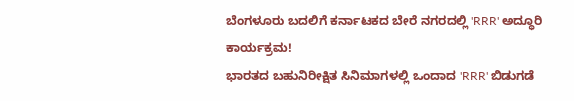ಬೆಂಗಳೂರು ಬದಲಿಗೆ ಕರ್ನಾಟಕದ ಬೇರೆ ನಗರದಲ್ಲಿ 'RRR' ಅದ್ಧೂರಿ ಕಾರ್ಯಕ್ರಮ!
ಭಾರತದ ಬಹುನಿರೀಕ್ಷಿತ ಸಿನಿಮಾಗಳಲ್ಲಿ ಒಂದಾದ 'RRR' ಬಿಡುಗಡೆ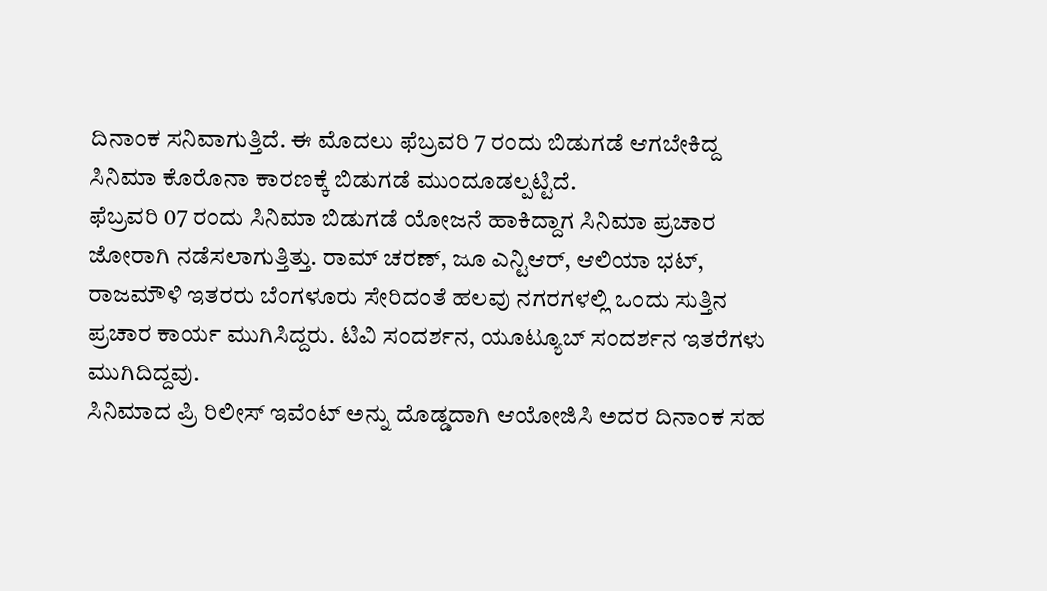ದಿನಾಂಕ ಸನಿವಾಗುತ್ತಿದೆ. ಈ ಮೊದಲು ಫೆಬ್ರವರಿ 7 ರಂದು ಬಿಡುಗಡೆ ಆಗಬೇಕಿದ್ದ ಸಿನಿಮಾ ಕೊರೊನಾ ಕಾರಣಕ್ಕೆ ಬಿಡುಗಡೆ ಮುಂದೂಡಲ್ಪಟ್ಟಿದೆ.
ಫೆಬ್ರವರಿ 07 ರಂದು ಸಿನಿಮಾ ಬಿಡುಗಡೆ ಯೋಜನೆ ಹಾಕಿದ್ದಾಗ ಸಿನಿಮಾ ಪ್ರಚಾರ ಜೋರಾಗಿ ನಡೆಸಲಾಗುತ್ತಿತ್ತು. ರಾಮ್ ಚರಣ್, ಜೂ ಎನ್ಟಿಆರ್, ಆಲಿಯಾ ಭಟ್, ರಾಜಮೌಳಿ ಇತರರು ಬೆಂಗಳೂರು ಸೇರಿದಂತೆ ಹಲವು ನಗರಗಳಲ್ಲಿ ಒಂದು ಸುತ್ತಿನ ಪ್ರಚಾರ ಕಾರ್ಯ ಮುಗಿಸಿದ್ದರು. ಟಿವಿ ಸಂದರ್ಶನ, ಯೂಟ್ಯೂಬ್ ಸಂದರ್ಶನ ಇತರೆಗಳು ಮುಗಿದಿದ್ದವು.
ಸಿನಿಮಾದ ಪ್ರಿ ರಿಲೀಸ್ ಇವೆಂಟ್ ಅನ್ನು ದೊಡ್ಡದಾಗಿ ಆಯೋಜಿಸಿ ಅದರ ದಿನಾಂಕ ಸಹ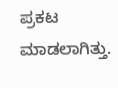ಪ್ರಕಟ ಮಾಡಲಾಗಿತ್ತು.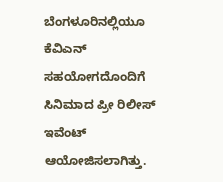ಬೆಂಗಳೂರಿನಲ್ಲಿಯೂ ಕೆವಿಎನ್ ಸಹಯೋಗದೊಂದಿಗೆ ಸಿನಿಮಾದ ಪ್ರೀ ರಿಲೀಸ್ ಇವೆಂಟ್ ಆಯೋಜಿಸಲಾಗಿತ್ತು.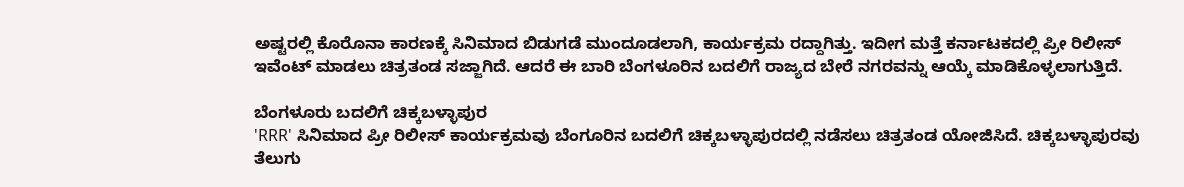ಅಷ್ಟರಲ್ಲಿ ಕೊರೊನಾ ಕಾರಣಕ್ಕೆ ಸಿನಿಮಾದ ಬಿಡುಗಡೆ ಮುಂದೂಡಲಾಗಿ, ಕಾರ್ಯಕ್ರಮ ರದ್ದಾಗಿತ್ತು. ಇದೀಗ ಮತ್ತೆ ಕರ್ನಾಟಕದಲ್ಲಿ ಪ್ರೀ ರಿಲೀಸ್ ಇವೆಂಟ್ ಮಾಡಲು ಚಿತ್ರತಂಡ ಸಜ್ಜಾಗಿದೆ. ಆದರೆ ಈ ಬಾರಿ ಬೆಂಗಳೂರಿನ ಬದಲಿಗೆ ರಾಜ್ಯದ ಬೇರೆ ನಗರವನ್ನು ಆಯ್ಕೆ ಮಾಡಿಕೊಳ್ಳಲಾಗುತ್ತಿದೆ.

ಬೆಂಗಳೂರು ಬದಲಿಗೆ ಚಿಕ್ಕಬಳ್ಳಾಪುರ
'RRR' ಸಿನಿಮಾದ ಪ್ರೀ ರಿಲೀಸ್ ಕಾರ್ಯಕ್ರಮವು ಬೆಂಗೂರಿನ ಬದಲಿಗೆ ಚಿಕ್ಕಬಳ್ಳಾಪುರದಲ್ಲಿ ನಡೆಸಲು ಚಿತ್ರತಂಡ ಯೋಜಿಸಿದೆ. ಚಿಕ್ಕಬಳ್ಳಾಪುರವು ತೆಲುಗು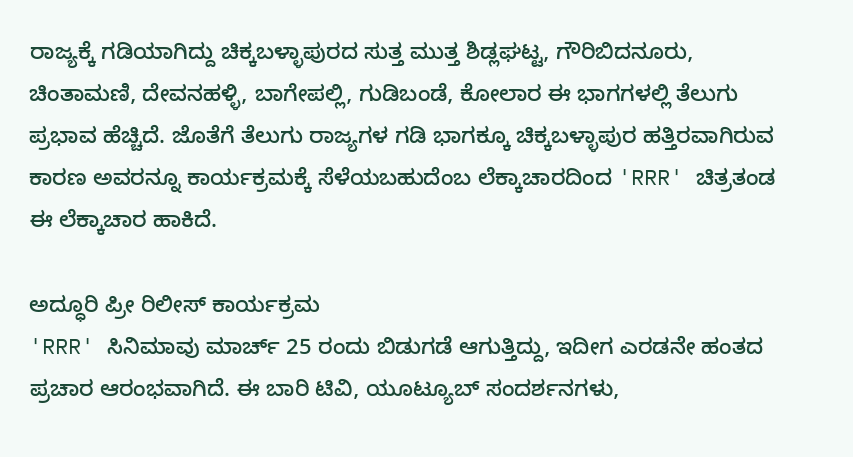ರಾಜ್ಯಕ್ಕೆ ಗಡಿಯಾಗಿದ್ದು ಚಿಕ್ಕಬಳ್ಳಾಪುರದ ಸುತ್ತ ಮುತ್ತ ಶಿಡ್ಲಘಟ್ಟ, ಗೌರಿಬಿದನೂರು, ಚಿಂತಾಮಣಿ, ದೇವನಹಳ್ಳಿ, ಬಾಗೇಪಲ್ಲಿ, ಗುಡಿಬಂಡೆ, ಕೋಲಾರ ಈ ಭಾಗಗಳಲ್ಲಿ ತೆಲುಗು ಪ್ರಭಾವ ಹೆಚ್ಚಿದೆ. ಜೊತೆಗೆ ತೆಲುಗು ರಾಜ್ಯಗಳ ಗಡಿ ಭಾಗಕ್ಕೂ ಚಿಕ್ಕಬಳ್ಳಾಪುರ ಹತ್ತಿರವಾಗಿರುವ ಕಾರಣ ಅವರನ್ನೂ ಕಾರ್ಯಕ್ರಮಕ್ಕೆ ಸೆಳೆಯಬಹುದೆಂಬ ಲೆಕ್ಕಾಚಾರದಿಂದ 'RRR' ಚಿತ್ರತಂಡ ಈ ಲೆಕ್ಕಾಚಾರ ಹಾಕಿದೆ.

ಅದ್ಧೂರಿ ಪ್ರೀ ರಿಲೀಸ್ ಕಾರ್ಯಕ್ರಮ
'RRR' ಸಿನಿಮಾವು ಮಾರ್ಚ್ 25 ರಂದು ಬಿಡುಗಡೆ ಆಗುತ್ತಿದ್ದು, ಇದೀಗ ಎರಡನೇ ಹಂತದ ಪ್ರಚಾರ ಆರಂಭವಾಗಿದೆ. ಈ ಬಾರಿ ಟಿವಿ, ಯೂಟ್ಯೂಬ್ ಸಂದರ್ಶನಗಳು,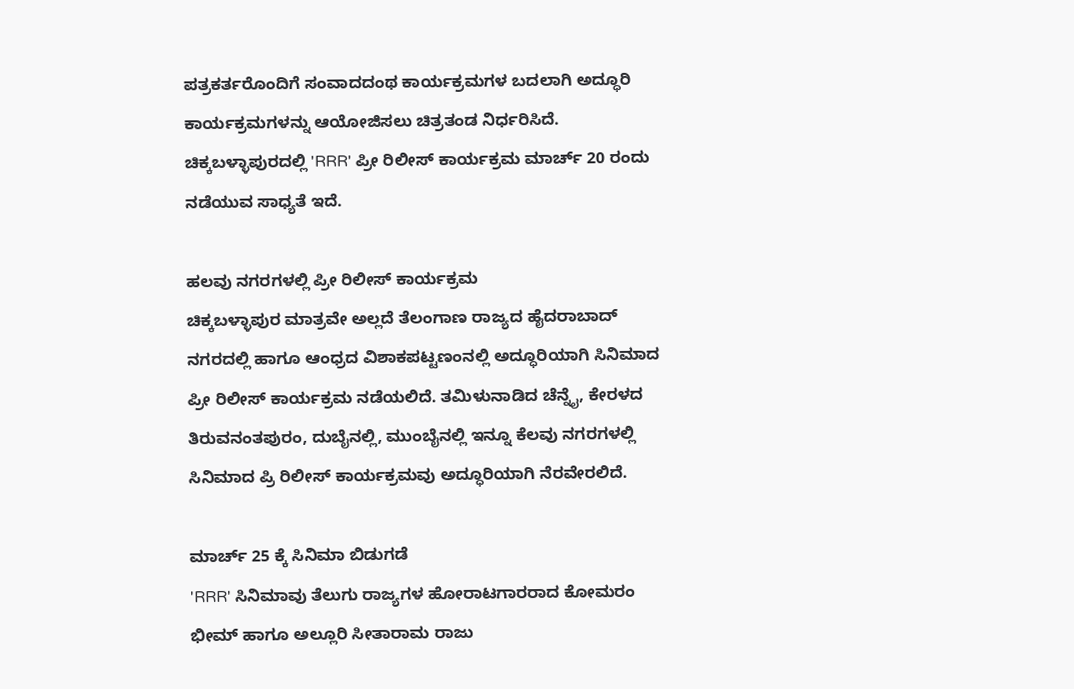ಪತ್ರಕರ್ತರೊಂದಿಗೆ ಸಂವಾದದಂಥ ಕಾರ್ಯಕ್ರಮಗಳ ಬದಲಾಗಿ ಅದ್ಧೂರಿ ಕಾರ್ಯಕ್ರಮಗಳನ್ನು ಆಯೋಜಿಸಲು ಚಿತ್ರತಂಡ ನಿರ್ಧರಿಸಿದೆ. ಚಿಕ್ಕಬಳ್ಳಾಪುರದಲ್ಲಿ 'RRR' ಪ್ರೀ ರಿಲೀಸ್ ಕಾರ್ಯಕ್ರಮ ಮಾರ್ಚ್ 20 ರಂದು ನಡೆಯುವ ಸಾಧ್ಯತೆ ಇದೆ.

ಹಲವು ನಗರಗಳಲ್ಲಿ ಪ್ರೀ ರಿಲೀಸ್ ಕಾರ್ಯಕ್ರಮ
ಚಿಕ್ಕಬಳ್ಳಾಪುರ ಮಾತ್ರವೇ ಅಲ್ಲದೆ ತೆಲಂಗಾಣ ರಾಜ್ಯದ ಹೈದರಾಬಾದ್ ನಗರದಲ್ಲಿ ಹಾಗೂ ಆಂಧ್ರದ ವಿಶಾಕಪಟ್ಟಣಂನಲ್ಲಿ ಅದ್ಧೂರಿಯಾಗಿ ಸಿನಿಮಾದ ಪ್ರೀ ರಿಲೀಸ್ ಕಾರ್ಯಕ್ರಮ ನಡೆಯಲಿದೆ. ತಮಿಳುನಾಡಿದ ಚೆನ್ನೈ, ಕೇರಳದ ತಿರುವನಂತಪುರಂ, ದುಬೈನಲ್ಲಿ, ಮುಂಬೈನಲ್ಲಿ ಇನ್ನೂ ಕೆಲವು ನಗರಗಳಲ್ಲಿ ಸಿನಿಮಾದ ಪ್ರಿ ರಿಲೀಸ್ ಕಾರ್ಯಕ್ರಮವು ಅದ್ಧೂರಿಯಾಗಿ ನೆರವೇರಲಿದೆ.

ಮಾರ್ಚ್ 25 ಕ್ಕೆ ಸಿನಿಮಾ ಬಿಡುಗಡೆ
'RRR' ಸಿನಿಮಾವು ತೆಲುಗು ರಾಜ್ಯಗಳ ಹೋರಾಟಗಾರರಾದ ಕೋಮರಂ ಭೀಮ್ ಹಾಗೂ ಅಲ್ಲೂರಿ ಸೀತಾರಾಮ ರಾಜು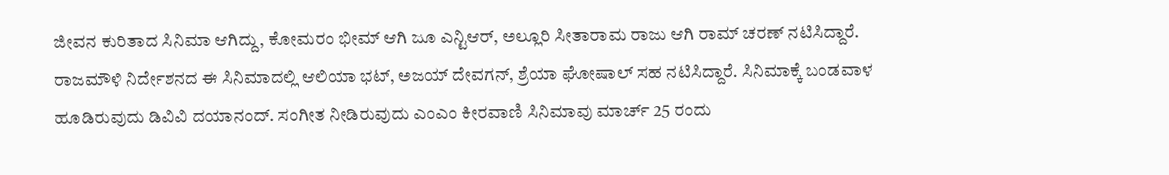ಜೀವನ ಕುರಿತಾದ ಸಿನಿಮಾ ಆಗಿದ್ದು, ಕೋಮರಂ ಭೀಮ್ ಆಗಿ ಜೂ ಎನ್ಟಿಆರ್, ಅಲ್ಲೂರಿ ಸೀತಾರಾಮ ರಾಜು ಆಗಿ ರಾಮ್ ಚರಣ್ ನಟಿಸಿದ್ದಾರೆ. ರಾಜಮೌಳಿ ನಿರ್ದೇಶನದ ಈ ಸಿನಿಮಾದಲ್ಲಿ ಆಲಿಯಾ ಭಟ್, ಅಜಯ್ ದೇವಗನ್, ಶ್ರೆಯಾ ಘೋಷಾಲ್ ಸಹ ನಟಿಸಿದ್ದಾರೆ. ಸಿನಿಮಾಕ್ಕೆ ಬಂಡವಾಳ ಹೂಡಿರುವುದು ಡಿವಿವಿ ದಯಾನಂದ್. ಸಂಗೀತ ನೀಡಿರುವುದು ಎಂಎಂ ಕೀರವಾಣಿ ಸಿನಿಮಾವು ಮಾರ್ಚ್ 25 ರಂದು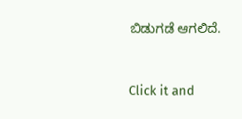ಬಿಡುಗಡೆ ಆಗಲಿದೆ.


Click it and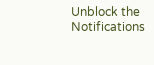Unblock the Notifications